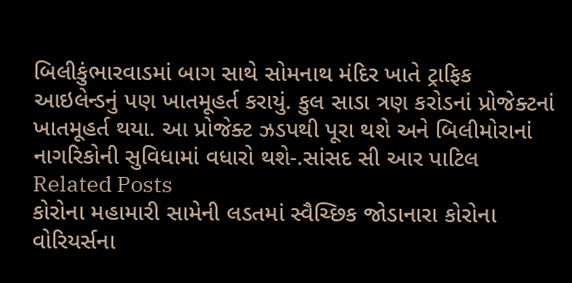બિલીકુંભારવાડમાં બાગ સાથે સોમનાથ મંદિર ખાતે ટ્રાફિક આઇલેન્ડનું પણ ખાતમૂહર્ત કરાયું. કુલ સાડા ત્રણ કરોડનાં પ્રોજેક્ટનાં ખાતમૂહર્ત થયા. આ પ્રોજેક્ટ ઝડપથી પૂરા થશે અને બિલીમોરાનાં નાગરિકોની સુવિધામાં વધારો થશે-.સાંસદ સી આર પાટિલ
Related Posts
કોરોના મહામારી સામેની લડતમાં સ્વૈચ્છિક જોડાનારા કોરોના વોરિયર્સના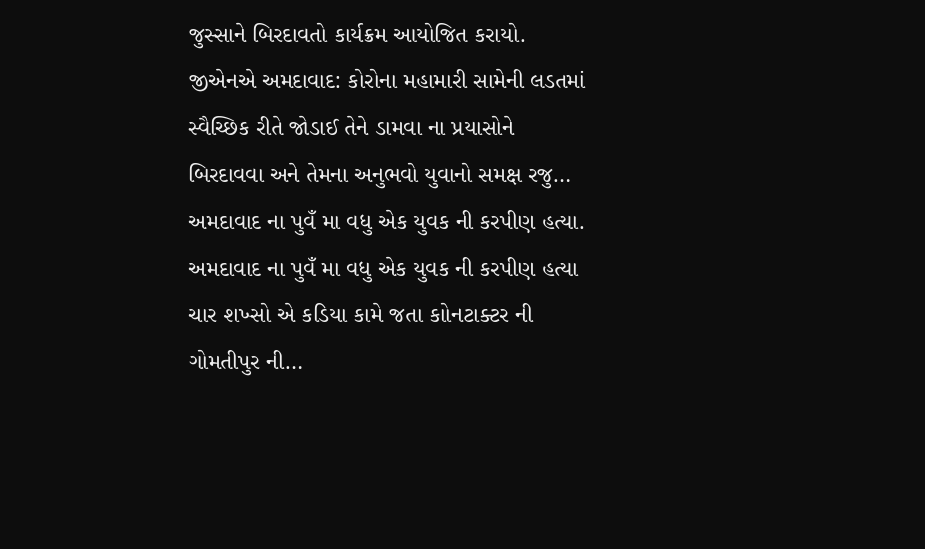જુસ્સાને બિરદાવતો કાર્યક્રમ આયોજિત કરાયો.
જીએનએ અમદાવાદ: કોરોના મહામારી સામેની લડતમાં સ્વૈચ્છિક રીતે જોડાઈ તેને ડામવા ના પ્રયાસોને બિરદાવવા અને તેમના અનુભવો યુવાનો સમક્ષ રજુ…
અમદાવાદ ના પુવઁ મા વધુ એક યુવક ની કરપીણ હત્યા.
અમદાવાદ ના પુવઁ મા વધુ એક યુવક ની કરપીણ હત્યા ચાર શખ્સો એ કડિયા કામે જતા કાોનટાક્ટર ની ગોમતીપુર ની…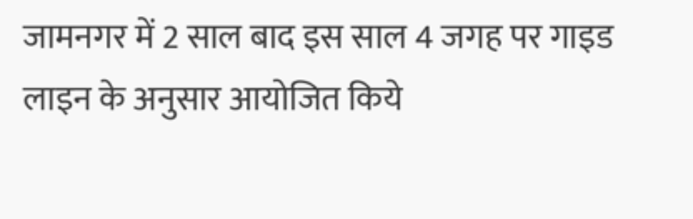जामनगर में 2 साल बाद इस साल 4 जगह पर गाइड लाइन के अनुसार आयोजित किये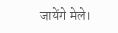जायेंगे मेले।